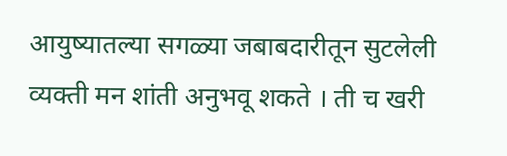आयुष्यातल्या सगळ्या जबाबदारीतून सुटलेली व्यक्ती मन शांती अनुभवू शकते । ती च खरी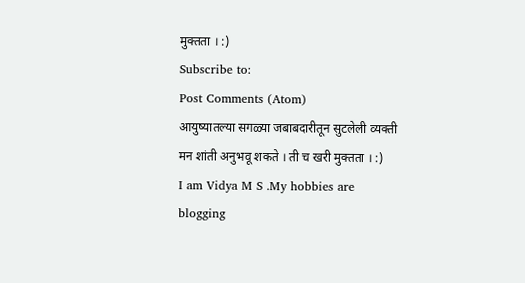मुक्तता । :)
Subscribe to:
Post Comments (Atom)
आयुष्यातल्या सगळ्या जबाबदारीतून सुटलेली व्यक्ती मन शांती अनुभवू शकते । ती च खरी मुक्तता । :)
I am Vidya M S .My hobbies are blogging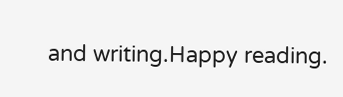and writing.Happy reading.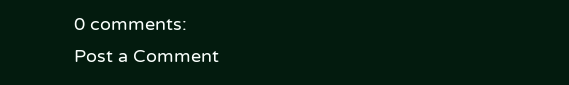0 comments:
Post a Comment